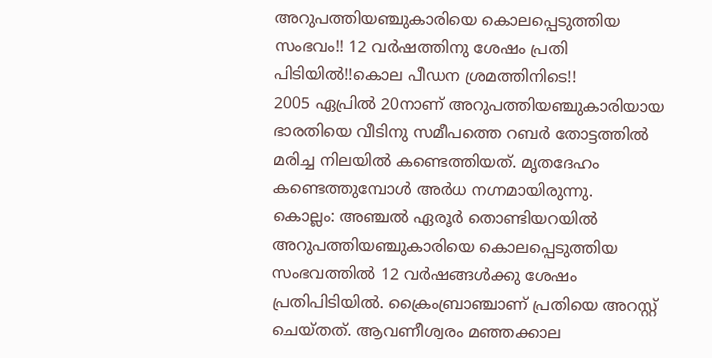അറുപത്തിയഞ്ചുകാരിയെ കൊലപ്പെടുത്തിയ സംഭവം!! 12 വർഷത്തിനു ശേഷം പ്രതി പിടിയിൽ!!കൊല പീഡന ശ്രമത്തിനിടെ!!
2005 ഏപ്രിൽ 20നാണ് അറുപത്തിയഞ്ചുകാരിയായ ഭാരതിയെ വീടിനു സമീപത്തെ റബർ തോട്ടത്തിൽ മരിച്ച നിലയിൽ കണ്ടെത്തിയത്. മൃതദേഹം കണ്ടെത്തുമ്പോൾ അർധ നഗ്നമായിരുന്നു.
കൊല്ലം: അഞ്ചൽ ഏരൂർ തൊണ്ടിയറയിൽ അറുപത്തിയഞ്ചുകാരിയെ കൊലപ്പെടുത്തിയ സംഭവത്തിൽ 12 വർഷങ്ങൾക്കു ശേഷം പ്രതിപിടിയിൽ. ക്രൈംബ്രാഞ്ചാണ് പ്രതിയെ അറസ്റ്റ് ചെയ്തത്. ആവണീശ്വരം മഞ്ഞക്കാല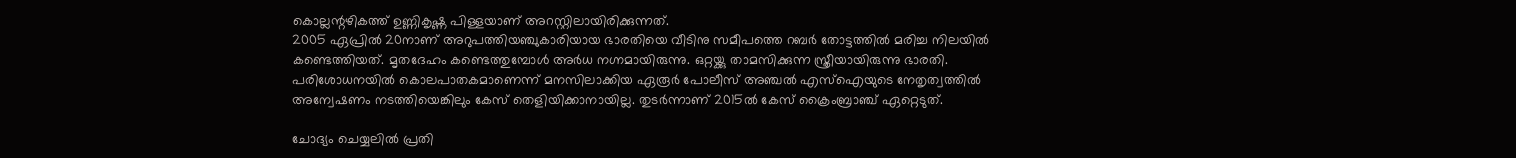കൊല്ലന്റഴികത്ത് ഉണ്ണികൃഷ്ണ പിള്ളയാണ് അറസ്റ്റിലായിരിക്കുന്നത്.
2005 ഏപ്രിൽ 20നാണ് അറുപത്തിയഞ്ചുകാരിയായ ഭാരതിയെ വീടിനു സമീപത്തെ റബർ തോട്ടത്തിൽ മരിച്ച നിലയിൽ കണ്ടെത്തിയത്. മൃതദേഹം കണ്ടെത്തുമ്പോൾ അർധ നഗ്നമായിരുന്നു. ഒറ്റയ്ക്കു താമസിക്കുന്ന സ്ത്രീയായിരുന്നു ഭാരതി. പരിശോധനയിൽ കൊലപാതകമാണെന്ന് മനസിലാക്കിയ ഏരൂർ പോലീസ് അഞ്ചൽ എസ്ഐയുടെ നേതൃത്വത്തിൽ അന്വേഷണം നടത്തിയെങ്കിലും കേസ് തെളിയിക്കാനായില്ല. തുടർന്നാണ് 2015ൽ കേസ് ക്രൈംബ്രാഞ്ച് ഏറ്റെടുത്.

ചോദ്യം ചെയ്യലിൽ പ്രതി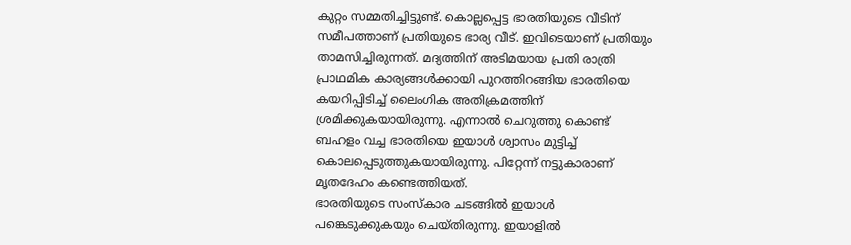കുറ്റം സമ്മതിച്ചിട്ടുണ്ട്. കൊല്ലപ്പെട്ട ഭാരതിയുടെ വീടിന് സമീപത്താണ് പ്രതിയുടെ ഭാര്യ വീട്. ഇവിടെയാണ് പ്രതിയും താമസിച്ചിരുന്നത്. മദ്യത്തിന് അടിമയായ പ്രതി രാത്രി പ്രാഥമിക കാര്യങ്ങൾക്കായി പുറത്തിറങ്ങിയ ഭാരതിയെ കയറിപ്പിടിച്ച് ലൈംഗിക അതിക്രമത്തിന് ശ്രമിക്കുകയായിരുന്നു. എന്നാൽ ചെറുത്തു കൊണ്ട് ബഹളം വച്ച ഭാരതിയെ ഇയാൾ ശ്വാസം മുട്ടിച്ച് കൊലപ്പെടുത്തുകയായിരുന്നു. പിറ്റേന്ന് നട്ടുകാരാണ് മൃതദേഹം കണ്ടെത്തിയത്.
ഭാരതിയുടെ സംസ്കാര ചടങ്ങിൽ ഇയാൾ പങ്കെടുക്കുകയും ചെയ്തിരുന്നു. ഇയാളിൽ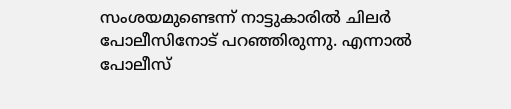സംശയമുണ്ടെന്ന് നാട്ടുകാരിൽ ചിലർ പോലീസിനോട് പറഞ്ഞിരുന്നു. എന്നാൽ പോലീസ്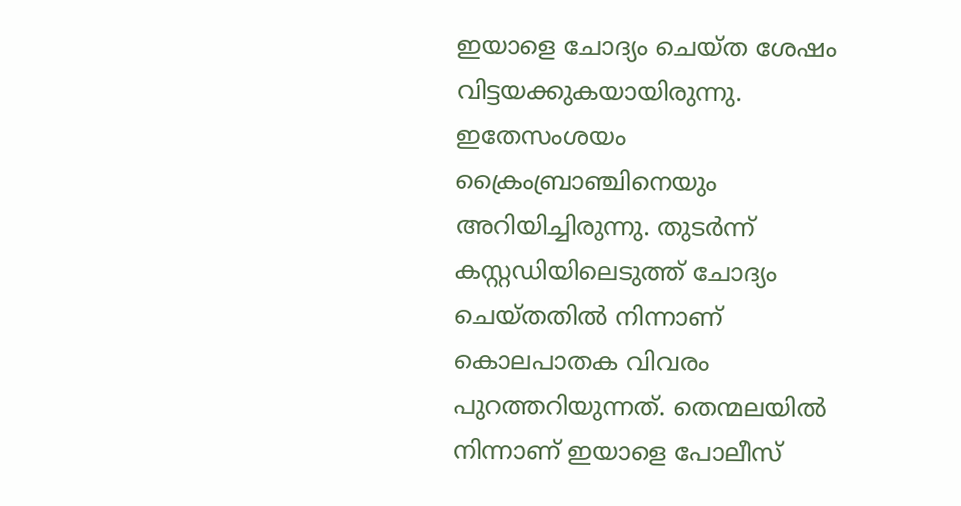ഇയാളെ ചോദ്യം ചെയ്ത ശേഷം വിട്ടയക്കുകയായിരുന്നു. ഇതേസംശയം ക്രൈംബ്രാഞ്ചിനെയും അറിയിച്ചിരുന്നു. തുടർന്ന് കസ്റ്റഡിയിലെടുത്ത് ചോദ്യം ചെയ്തതിൽ നിന്നാണ് കൊലപാതക വിവരം പുറത്തറിയുന്നത്. തെന്മലയിൽ നിന്നാണ് ഇയാളെ പോലീസ്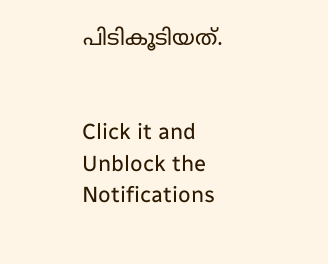പിടികൂടിയത്.


Click it and Unblock the Notifications